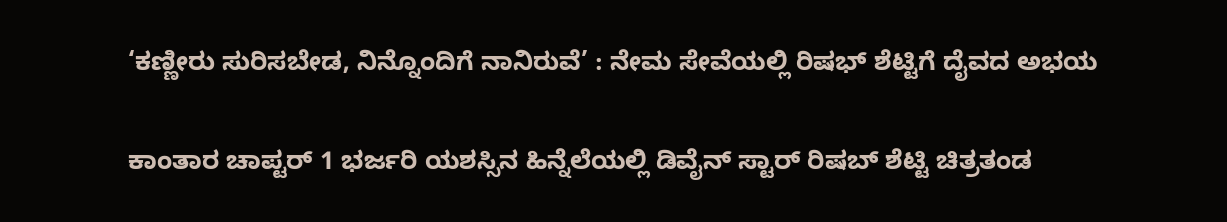‘ಕಣ್ಣೀರು ಸುರಿಸಬೇಡ, ನಿನ್ನೊಂದಿಗೆ ನಾನಿರುವೆ’ : ನೇಮ ಸೇವೆಯಲ್ಲಿ ರಿಷಭ್ ಶೆಟ್ಟಿಗೆ ದೈವದ ಅಭಯ

ಕಾಂತಾರ ಚಾಪ್ಟರ್ 1 ಭರ್ಜರಿ ಯಶಸ್ಸಿನ ಹಿನ್ನೆಲೆಯಲ್ಲಿ ಡಿವೈನ್ ಸ್ಟಾರ್ ರಿಷಬ್ ಶೆಟ್ಟಿ ಚಿತ್ರತಂಡ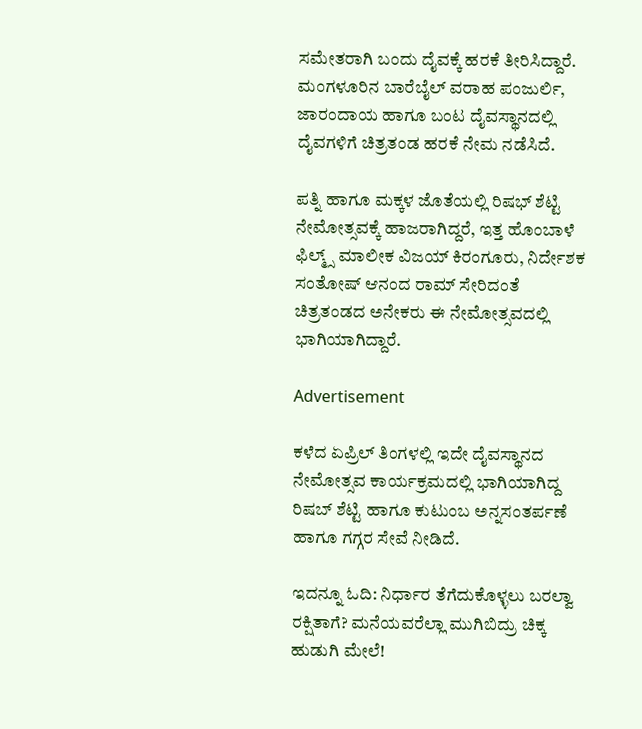ಸಮೇತರಾಗಿ ಬಂದು ದೈವಕ್ಕೆ ಹರಕೆ ತೀರಿಸಿದ್ದಾರೆ. ಮಂಗಳೂರಿನ ಬಾರೆಬೈಲ್ ವರಾಹ ಪಂಜುರ್ಲಿ, ಜಾರಂದಾಯ ಹಾಗೂ ಬಂಟ ದೈವಸ್ಥಾನದಲ್ಲಿ ದೈವಗಳಿಗೆ ಚಿತ್ರತಂಡ ಹರಕೆ ನೇಮ ನಡೆಸಿದೆ.

ಪತ್ನಿ ಹಾಗೂ ಮಕ್ಕಳ ಜೊತೆಯಲ್ಲಿ ರಿಷಭ್ ಶೆಟ್ಟಿ ನೇಮೋತ್ಸವಕ್ಕೆ ಹಾಜರಾಗಿದ್ದರೆ, ಇತ್ತ ಹೊಂಬಾಳೆ ಫಿಲ್ಮ್ಸ್ ಮಾಲೀಕ ವಿಜಯ್ ಕಿರಂಗೂರು, ನಿರ್ದೇಶಕ ಸಂತೋಷ್ ಆನಂದ ರಾಮ್ ಸೇರಿದಂತೆ ಚಿತ್ರತಂಡದ ಅನೇಕರು ಈ ನೇಮೋತ್ಸವದಲ್ಲಿ ಭಾಗಿಯಾಗಿದ್ದಾರೆ.

Advertisement

ಕಳೆದ ಏಪ್ರಿಲ್ ತಿಂಗಳಲ್ಲಿ ಇದೇ ದೈವಸ್ಥಾನದ ನೇಮೋತ್ಸವ ಕಾರ್ಯಕ್ರಮದಲ್ಲಿ ಭಾಗಿಯಾಗಿದ್ದ ರಿಷಬ್ ಶೆಟ್ಟಿ ಹಾಗೂ ಕುಟುಂಬ ಅನ್ನಸಂತರ್ಪಣೆ ಹಾಗೂ ಗಗ್ಗರ ಸೇವೆ ನೀಡಿದೆ.

ಇದನ್ನೂ ಓದಿ: ನಿರ್ಧಾರ ತೆಗೆದುಕೊಳ್ಳಲು ಬರಲ್ವಾ ರಕ್ಷಿತಾಗೆ? ಮನೆಯವರೆಲ್ಲಾ ಮುಗಿಬಿದ್ರು ಚಿಕ್ಕ ಹುಡುಗಿ ಮೇಲೆ!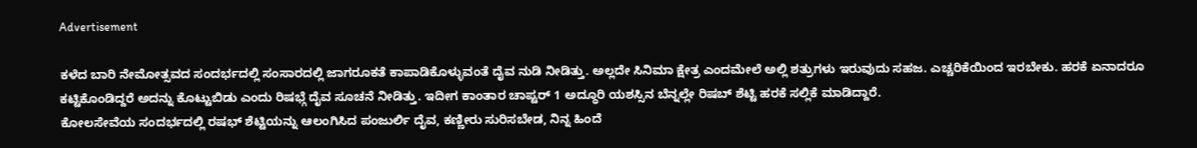Advertisement

ಕಳೆದ ಬಾರಿ ನೇಮೋತ್ಸವದ ಸಂದರ್ಭದಲ್ಲಿ ಸಂಸಾರದಲ್ಲಿ ಜಾಗರೂಕತೆ ಕಾಪಾಡಿಕೊಳ್ಳುವಂತೆ ದೈವ ನುಡಿ ನೀಡಿತ್ತು. ಅಲ್ಲದೇ ಸಿನಿಮಾ ಕ್ಷೇತ್ರ ಎಂದಮೇಲೆ ಅಲ್ಲಿ ಶತ್ರುಗಳು ಇರುವುದು ಸಹಜ. ಎಚ್ಚರಿಕೆಯಿಂದ ಇರಬೇಕು. ಹರಕೆ ಏನಾದರೂ ಕಟ್ಟಿಕೊಂಡಿದ್ದರೆ ಅದನ್ನು ಕೊಟ್ಟುಬಿಡು ಎಂದು ರಿಷಭ್ಗೆ ದೈವ ಸೂಚನೆ ನೀಡಿತ್ತು. ಇದೀಗ ಕಾಂತಾರ ಚಾಪ್ಟರ್ 1 ಅದ್ಧೂರಿ ಯಶಸ್ಸಿನ ಬೆನ್ನಲ್ಲೇ ರಿಷಬ್ ಶೆಟ್ಟಿ ಹರಕೆ ಸಲ್ಲಿಕೆ ಮಾಡಿದ್ದಾರೆ.
ಕೋಲಸೇವೆಯ ಸಂದರ್ಭದಲ್ಲಿ ರಷಭ್ ಶೆಟ್ಟಿಯನ್ನು ಆಲಂಗಿಸಿದ ಪಂಜುರ್ಲಿ ದೈವ, ಕಣ್ಣೀರು ಸುರಿಸಬೇಡ, ನಿನ್ನ ಹಿಂದೆ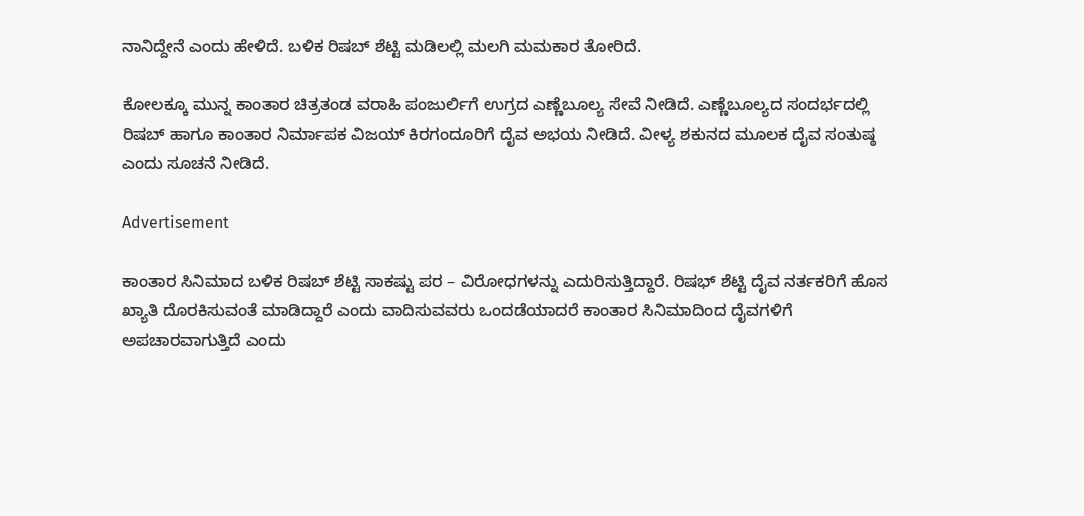ನಾನಿದ್ದೇನೆ ಎಂದು ಹೇಳಿದೆ. ಬಳಿಕ ರಿಷಬ್ ಶೆಟ್ಟಿ ಮಡಿಲಲ್ಲಿ ಮಲಗಿ ಮಮಕಾರ ತೋರಿದೆ.

ಕೋಲಕ್ಕೂ ಮುನ್ನ ಕಾಂತಾರ ಚಿತ್ರತಂಡ ವರಾಹಿ ಪಂಜುರ್ಲಿಗೆ ಉಗ್ರದ ಎಣ್ಣೆಬೂಲ್ಯ ಸೇವೆ ನೀಡಿದೆ. ಎಣ್ಣೆಬೂಲ್ಯದ ಸಂದರ್ಭದಲ್ಲಿ ರಿಷಬ್ ಹಾಗೂ ಕಾಂತಾರ ನಿರ್ಮಾಪಕ ವಿಜಯ್ ಕಿರಗಂದೂರಿಗೆ ದೈವ ಅಭಯ ನೀಡಿದೆ. ವೀಳ್ಯ ಶಕುನದ ಮೂಲಕ ದೈವ ಸಂತುಷ್ಠ ಎಂದು ಸೂಚನೆ ನೀಡಿದೆ.

Advertisement

ಕಾಂತಾರ ಸಿನಿಮಾದ ಬಳಿಕ ರಿಷಬ್ ಶೆಟ್ಟಿ ಸಾಕಷ್ಟು ಪರ – ವಿರೋಧಗಳನ್ನು ಎದುರಿಸುತ್ತಿದ್ದಾರೆ. ರಿಷಭ್ ಶೆಟ್ಟಿ ದೈವ ನರ್ತಕರಿಗೆ ಹೊಸ ಖ್ಯಾತಿ ದೊರಕಿಸುವಂತೆ ಮಾಡಿದ್ದಾರೆ ಎಂದು ವಾದಿಸುವವರು ಒಂದಡೆಯಾದರೆ ಕಾಂತಾರ ಸಿನಿಮಾದಿಂದ ದೈವಗಳಿಗೆ ಅಪಚಾರವಾಗುತ್ತಿದೆ ಎಂದು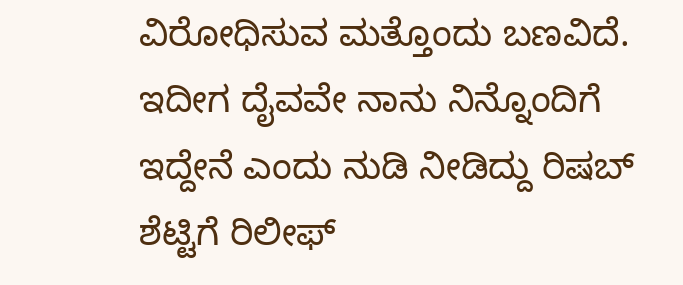ವಿರೋಧಿಸುವ ಮತ್ತೊಂದು ಬಣವಿದೆ. ಇದೀಗ ದೈವವೇ ನಾನು ನಿನ್ನೊಂದಿಗೆ ಇದ್ದೇನೆ ಎಂದು ನುಡಿ ನೀಡಿದ್ದು ರಿಷಬ್ ಶೆಟ್ಟಿಗೆ ರಿಲೀಫ್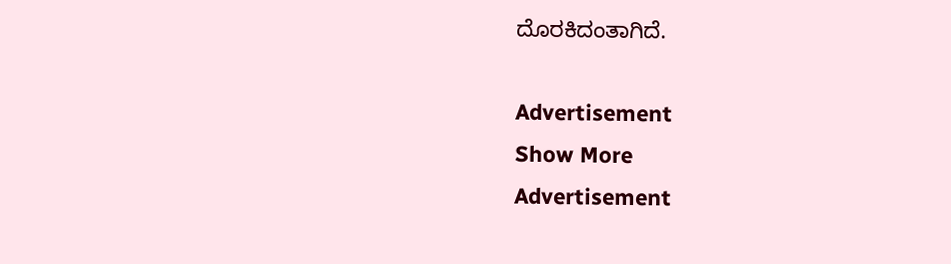ದೊರಕಿದಂತಾಗಿದೆ.

Advertisement
Show More
Advertisement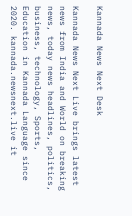Kannada News Next Desk

Kannada News Next Live brings latest news from India and World on breaking news, today news headlines, politics, business, technology, Sports, Education in Kannada Language since 2020. kannada.newsnext.live it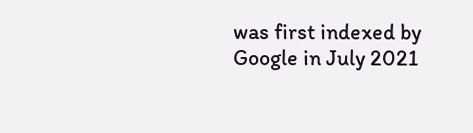was first indexed by Google in July 2021